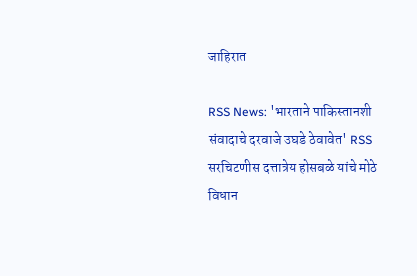जाहिरात

RSS News: 'भारताने पाकिस्तानशी संवादाचे दरवाजे उघडे ठेवावेत' RSS सरचिटणीस दत्तात्रेय होसबळे यांचे मोठे विधान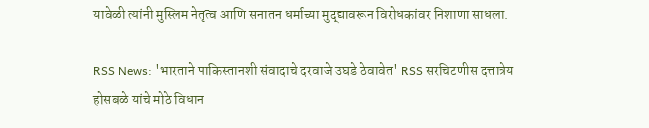यावेळी त्यांनी मुस्लिम नेतृत्व आणि सनातन धर्माच्या मुद्द्यावरून विरोधकांवर निशाणा साधला.

RSS News: 'भारताने पाकिस्तानशी संवादाचे दरवाजे उघडे ठेवावेत' RSS सरचिटणीस दत्तात्रेय होसबळे यांचे मोठे विधान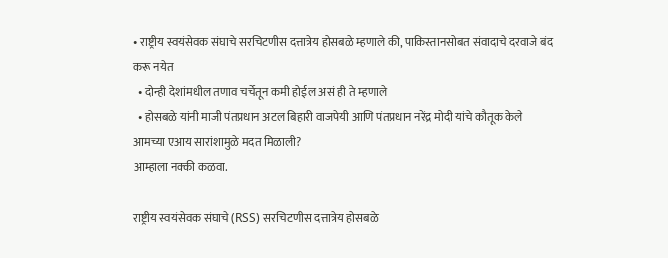• राष्ट्रीय स्वयंसेवक संघाचे सरचिटणीस दत्तात्रेय होसबळे म्हणाले की, पाकिस्तानसोबत संवादाचे दरवाजे बंद करू नयेत
  • दोन्ही देशांमधील तणाव चर्चेतून कमी होईल असं ही ते म्हणाले
  • होसबळे यांनी माजी पंतप्रधान अटल बिहारी वाजपेयी आणि पंतप्रधान नरेंद्र मोदी यांचे कौतूक केले
आमच्या एआय सारांशामुळे मदत मिळाली?
आम्हाला नक्की कळवा.

राष्ट्रीय स्वयंसेवक संघाचे (RSS) सरचिटणीस दत्तात्रेय होसबळे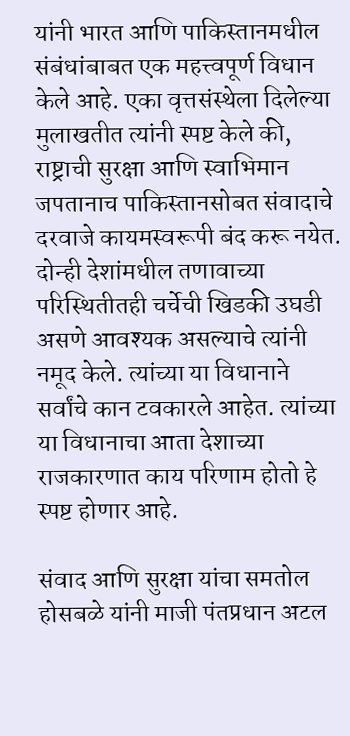यांनी भारत आणि पाकिस्तानमधील संबंधांबाबत एक महत्त्वपूर्ण विधान केले आहे. एका वृत्तसंस्थेला दिलेल्या मुलाखतीत त्यांनी स्पष्ट केले की, राष्ट्राची सुरक्षा आणि स्वाभिमान जपतानाच पाकिस्तानसोबत संवादाचे दरवाजे कायमस्वरूपी बंद करू नयेत. दोन्ही देशांमधील तणावाच्या परिस्थितीतही चर्चेची खिडकी उघडी असणे आवश्यक असल्याचे त्यांनी नमूद केले. त्यांच्या या विधानाने सर्वांचे कान टवकारले आहेत. त्यांच्या या विधानाचा आता देशाच्या राजकारणात काय परिणाम होतो हे स्पष्ट होणार आहे.

संवाद आणि सुरक्षा यांचा समतोल
होसबळे यांनी माजी पंतप्रधान अटल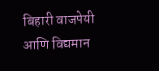बिहारी वाजपेयी आणि विद्यमान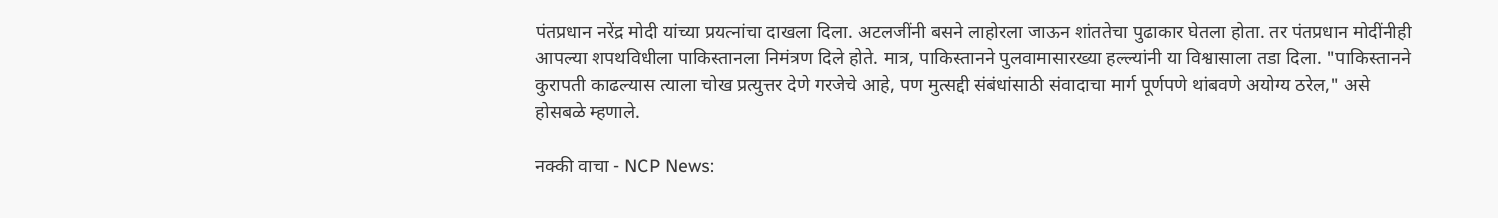पंतप्रधान नरेंद्र मोदी यांच्या प्रयत्नांचा दाखला दिला. अटलजींनी बसने लाहोरला जाऊन शांततेचा पुढाकार घेतला होता. तर पंतप्रधान मोदींनीही आपल्या शपथविधीला पाकिस्तानला निमंत्रण दिले होते. मात्र, पाकिस्तानने पुलवामासारख्या हल्ल्यांनी या विश्वासाला तडा दिला. "पाकिस्तानने कुरापती काढल्यास त्याला चोख प्रत्युत्तर देणे गरजेचे आहे, पण मुत्सद्दी संबंधांसाठी संवादाचा मार्ग पूर्णपणे थांबवणे अयोग्य ठरेल," असे होसबळे म्हणाले.

नक्की वाचा - NCP News: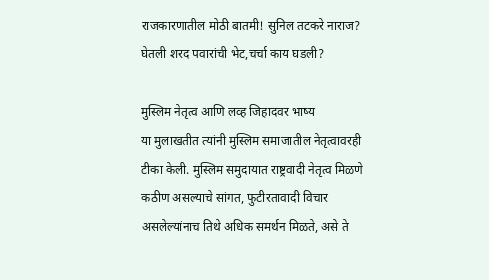राजकारणातील मोठी बातमी! सुनिल तटकरे नाराज? घेतली शरद पवारांची भेट,चर्चा काय घडली?

मुस्लिम नेतृत्व आणि लव्ह जिहादवर भाष्य
या मुलाखतीत त्यांनी मुस्लिम समाजातील नेतृत्वावरही टीका केली. मुस्लिम समुदायात राष्ट्रवादी नेतृत्व मिळणे कठीण असल्याचे सांगत, फुटीरतावादी विचार असलेल्यांनाच तिथे अधिक समर्थन मिळते, असे ते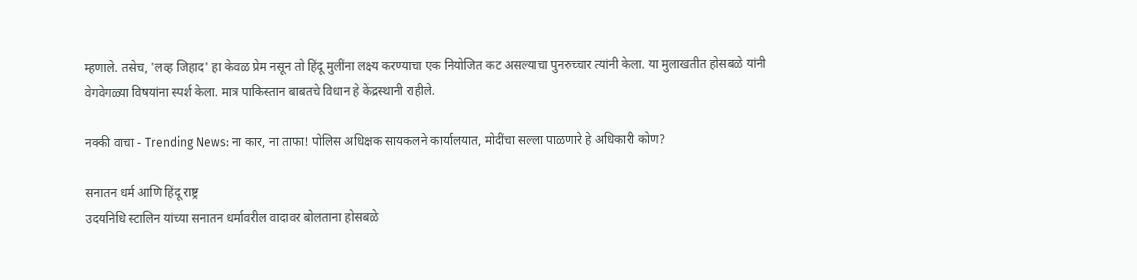म्हणाले. तसेच, 'लव्ह जिहाद' हा केवळ प्रेम नसून तो हिंदू मुलींना लक्ष्य करण्याचा एक नियोजित कट असल्याचा पुनरुच्चार त्यांनी केला. या मुलाखतीत होसबळे यांनी वेगवेगळ्या विषयांना स्पर्श केला. मात्र पाकिस्तान बाबतचे विधान हे केंद्रस्थानी राहीले.

नक्की वाचा - Trending News: ना कार, ना ताफा! पोलिस अधिक्षक सायकलने कार्यालयात, मोदींचा सल्ला पाळणारे हे अधिकारी कोण?

सनातन धर्म आणि हिंदू राष्ट्र
उदयनिधि स्टालिन यांच्या सनातन धर्मावरील वादावर बोलताना होसबळे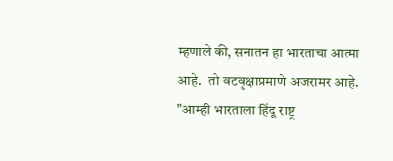म्हणाले की, सनातन हा भारताचा आत्मा आहे.  तो वटवृक्षाप्रमाणे अजरामर आहे. "आम्ही भारताला हिंदू राष्ट्र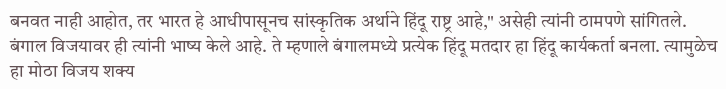बनवत नाही आहोत, तर भारत हे आधीपासूनच सांस्कृतिक अर्थाने हिंदू राष्ट्र आहे," असेही त्यांनी ठामपणे सांगितले. बंगाल विजयावर ही त्यांनी भाष्य केले आहे. ते म्हणाले बंगालमध्ये प्रत्येक हिंदू मतदार हा हिंदू कार्यकर्ता बनला. त्यामुळेच हा मोठा विजय शक्य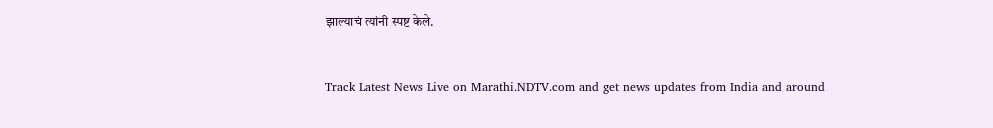झाल्याचं त्यांनी स्पष्ट केले.


Track Latest News Live on Marathi.NDTV.com and get news updates from India and around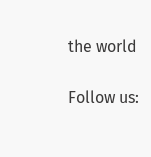the world

Follow us: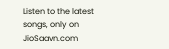Listen to the latest songs, only on JioSaavn.com